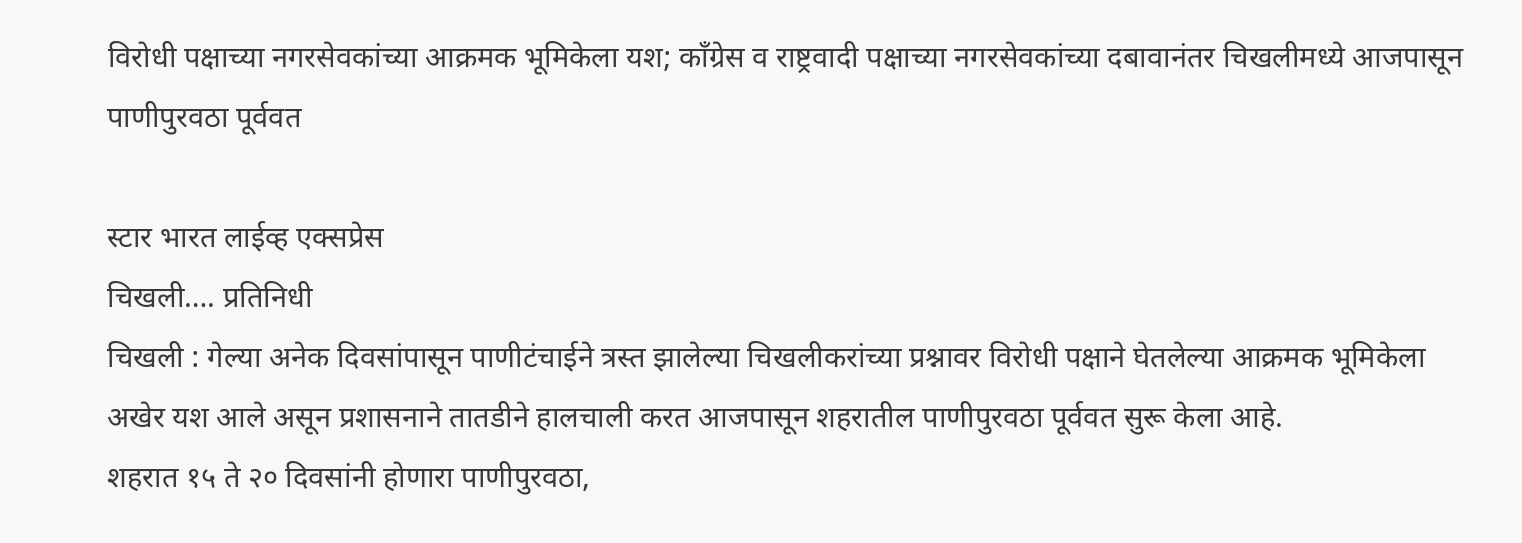विरोधी पक्षाच्या नगरसेवकांच्या आक्रमक भूमिकेला यश; काँग्रेस व राष्ट्रवादी पक्षाच्या नगरसेवकांच्या दबावानंतर चिखलीमध्ये आजपासून पाणीपुरवठा पूर्ववत

स्टार भारत लाईव्ह एक्सप्रेस
चिखली…. प्रतिनिधी
चिखली : गेल्या अनेक दिवसांपासून पाणीटंचाईने त्रस्त झालेल्या चिखलीकरांच्या प्रश्नावर विरोधी पक्षाने घेतलेल्या आक्रमक भूमिकेला अखेर यश आले असून प्रशासनाने तातडीने हालचाली करत आजपासून शहरातील पाणीपुरवठा पूर्ववत सुरू केला आहे.
शहरात १५ ते २० दिवसांनी होणारा पाणीपुरवठा,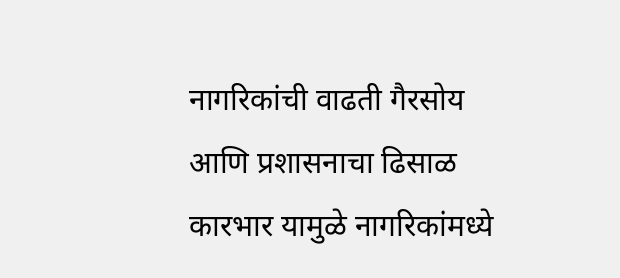नागरिकांची वाढती गैरसोय आणि प्रशासनाचा ढिसाळ कारभार यामुळे नागरिकांमध्ये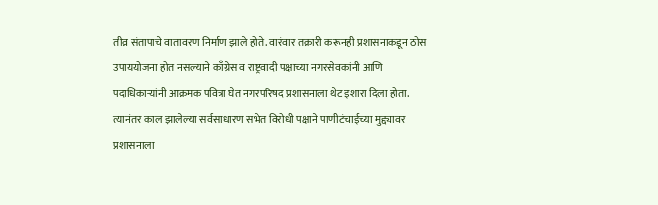तीव्र संतापाचे वातावरण निर्माण झाले होते. वारंवार तक्रारी करूनही प्रशासनाकडून ठोस उपाययोजना होत नसल्याने काँग्रेस व राष्ट्रवादी पक्षाच्या नगरसेवकांनी आणि पदाधिकाऱ्यांनी आक्रमक पवित्रा घेत नगरपरिषद प्रशासनाला थेट इशारा दिला होता.
त्यानंतर काल झालेल्या सर्वसाधारण सभेत विरोधी पक्षाने पाणीटंचाईच्या मुद्द्यावर प्रशासनाला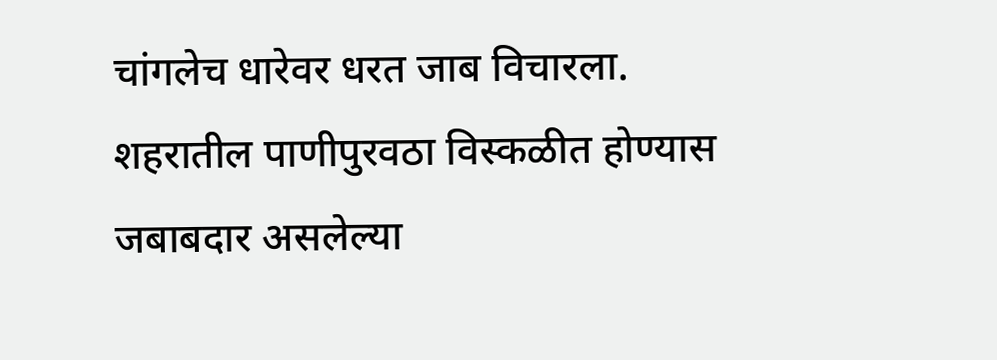चांगलेच धारेवर धरत जाब विचारला. शहरातील पाणीपुरवठा विस्कळीत होण्यास जबाबदार असलेल्या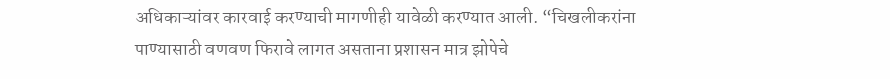अधिकाऱ्यांवर कारवाई करण्याची मागणीही यावेळी करण्यात आली. “चिखलीकरांना पाण्यासाठी वणवण फिरावे लागत असताना प्रशासन मात्र झोपेचे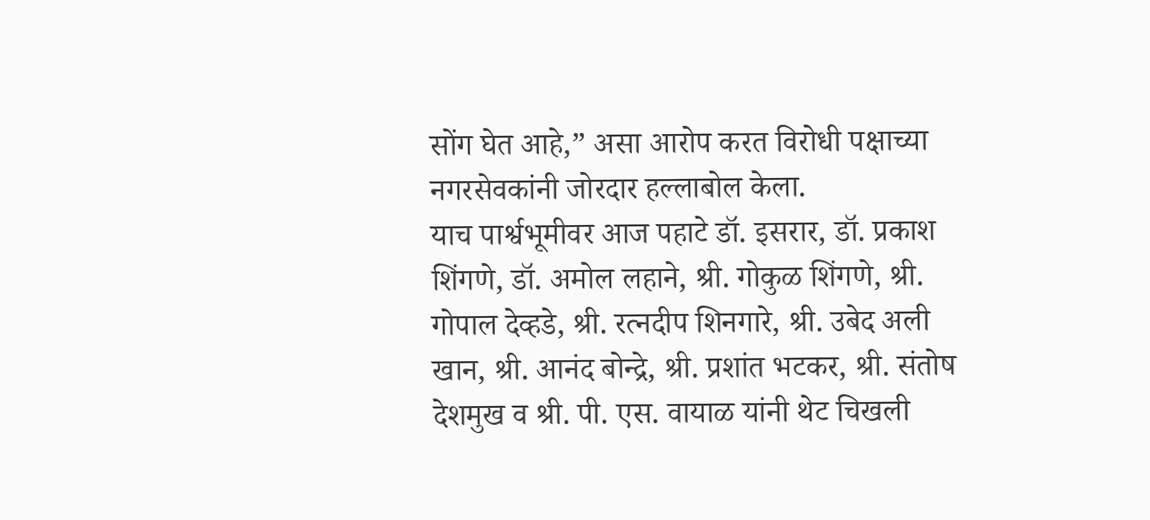सोंग घेत आहे,” असा आरोप करत विरोधी पक्षाच्या नगरसेवकांनी जोरदार हल्लाबोल केला.
याच पार्श्वभूमीवर आज पहाटे डॉ. इसरार, डॉ. प्रकाश शिंगणे, डॉ. अमोल लहाने, श्री. गोकुळ शिंगणे, श्री. गोपाल देव्हडे, श्री. रत्नदीप शिनगारे, श्री. उबेद अली खान, श्री. आनंद बोन्द्रे, श्री. प्रशांत भटकर, श्री. संतोष देशमुख व श्री. पी. एस. वायाळ यांनी थेट चिखली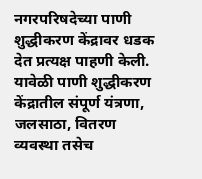नगरपरिषदेच्या पाणी शुद्धीकरण केंद्रावर धडक देत प्रत्यक्ष पाहणी केली.
यावेळी पाणी शुद्धीकरण केंद्रातील संपूर्ण यंत्रणा, जलसाठा, वितरण व्यवस्था तसेच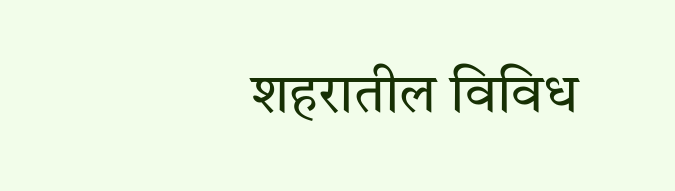शहरातील विविध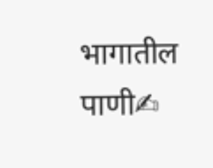भागातील पाणी✍